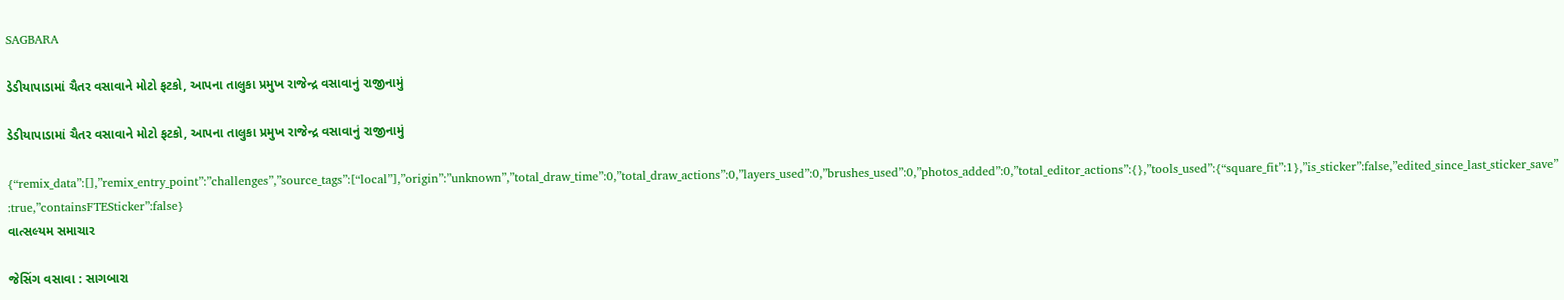SAGBARA

ડેડીયાપાડામાં ચૈતર વસાવાને મોટો ફટકો, આપના તાલુકા પ્રમુખ રાજેન્દ્ર વસાવાનું રાજીનામું

ડેડીયાપાડામાં ચૈતર વસાવાને મોટો ફટકો, આપના તાલુકા પ્રમુખ રાજેન્દ્ર વસાવાનું રાજીનામું

{“remix_data”:[],”remix_entry_point”:”challenges”,”source_tags”:[“local”],”origin”:”unknown”,”total_draw_time”:0,”total_draw_actions”:0,”layers_used”:0,”brushes_used”:0,”photos_added”:0,”total_editor_actions”:{},”tools_used”:{“square_fit”:1},”is_sticker”:false,”edited_since_last_sticker_save”:true,”containsFTESticker”:false}
વાત્સલ્યમ સમાચાર

જેસિંગ વસાવા : સાગબારા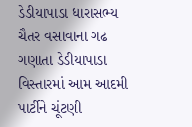ડેડીયાપાડા ધારાસભ્ય ચૈતર વસાવાના ગઢ ગણાતા ડેડીયાપાડા વિસ્તારમાં આમ આદમી પાર્ટીને ચૂંટણી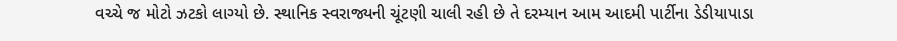વચ્ચે જ મોટો ઝટકો લાગ્યો છે. સ્થાનિક સ્વરાજ્યની ચૂંટણી ચાલી રહી છે તે દરમ્યાન આમ આદમી પાર્ટીના ડેડીયાપાડા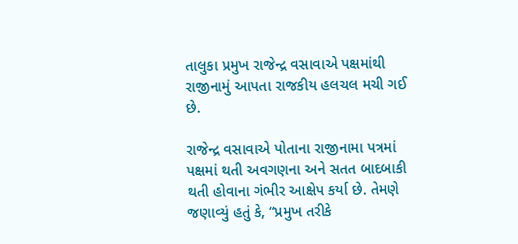તાલુકા પ્રમુખ રાજેન્દ્ર વસાવાએ પક્ષમાંથી રાજીનામું આપતા રાજકીય હલચલ મચી ગઈ છે.

રાજેન્દ્ર વસાવાએ પોતાના રાજીનામા પત્રમાં પક્ષમાં થતી અવગણના અને સતત બાદબાકી થતી હોવાના ગંભીર આક્ષેપ કર્યા છે. તેમણે જણાવ્યું હતું કે, “પ્રમુખ તરીકે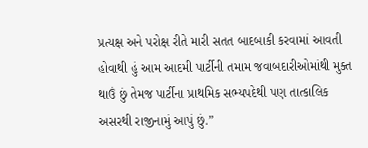પ્રત્યક્ષ અને પરોક્ષ રીતે મારી સતત બાદબાકી કરવામાં આવતી હોવાથી હું આમ આદમી પાર્ટીની તમામ જવાબદારીઓમાંથી મુક્ત થાઉં છું તેમજ પાર્ટીના પ્રાથમિક સભ્યપદેથી પણ તાત્કાલિક અસરથી રાજીનામું આપું છું.”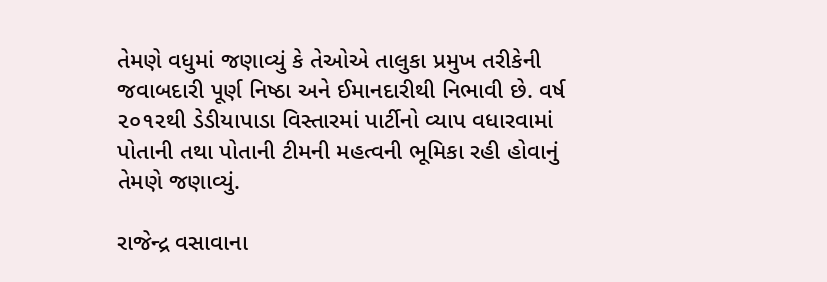તેમણે વધુમાં જણાવ્યું કે તેઓએ તાલુકા પ્રમુખ તરીકેની જવાબદારી પૂર્ણ નિષ્ઠા અને ઈમાનદારીથી નિભાવી છે. વર્ષ ૨૦૧૨થી ડેડીયાપાડા વિસ્તારમાં પાર્ટીનો વ્યાપ વધારવામાં પોતાની તથા પોતાની ટીમની મહત્વની ભૂમિકા રહી હોવાનું તેમણે જણાવ્યું.

રાજેન્દ્ર વસાવાના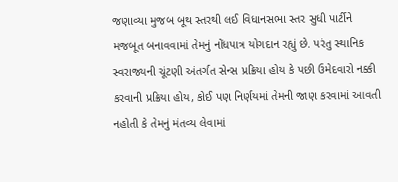જણાવ્યા મુજબ બૂથ સ્તરથી લઈ વિધાનસભા સ્તર સુધી પાર્ટીને મજબૂત બનાવવામાં તેમનું નોંધપાત્ર યોગદાન રહ્યું છે. પરંતુ સ્થાનિક સ્વરાજ્યની ચૂંટણી અંતર્ગત સેન્સ પ્રક્રિયા હોય કે પછી ઉમેદવારો નક્કી કરવાની પ્રક્રિયા હોય, કોઈ પણ નિર્ણયમાં તેમની જાણ કરવામાં આવતી નહોતી કે તેમનું મંતવ્ય લેવામાં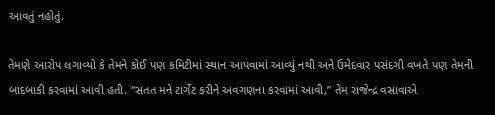આવતું નહોતું.

તેમણે આરોપ લગાવ્યો કે તેમને કોઈ પણ કમિટીમાં સ્થાન આપવામાં આવ્યું નથી અને ઉમેદવાર પસંદગી વખતે પણ તેમની બાદબાકી કરવામાં આવી હતી. “સતત મને ટાર્ગેટ કરીને અવગણના કરવામાં આવી,” તેમ રાજેન્દ્ર વસાવાએ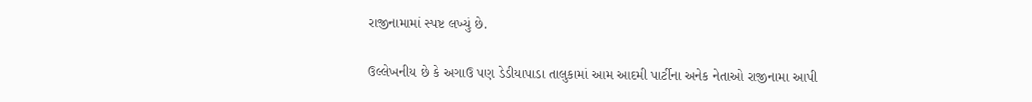રાજીનામામાં સ્પષ્ટ લખ્યું છે.

ઉલ્લેખનીય છે કે અગાઉ પણ ડેડીયાપાડા તાલુકામાં આમ આદમી પાર્ટીના અનેક નેતાઓ રાજીનામા આપી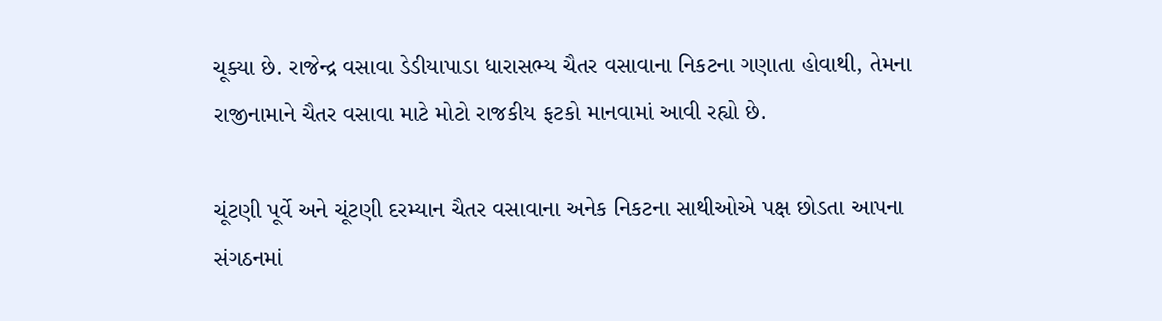ચૂક્યા છે. રાજેન્દ્ર વસાવા ડેડીયાપાડા ધારાસભ્ય ચૈતર વસાવાના નિકટના ગણાતા હોવાથી, તેમના રાજીનામાને ચૈતર વસાવા માટે મોટો રાજકીય ફટકો માનવામાં આવી રહ્યો છે.

ચૂંટણી પૂર્વે અને ચૂંટણી દરમ્યાન ચૈતર વસાવાના અનેક નિકટના સાથીઓએ પક્ષ છોડતા આપના સંગઠનમાં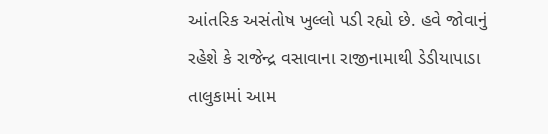આંતરિક અસંતોષ ખુલ્લો પડી રહ્યો છે. હવે જોવાનું રહેશે કે રાજેન્દ્ર વસાવાના રાજીનામાથી ડેડીયાપાડા તાલુકામાં આમ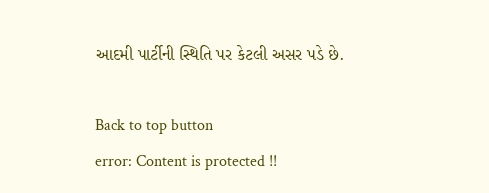આદમી પાર્ટીની સ્થિતિ પર કેટલી અસર પડે છે.

Back to top button
error: Content is protected !!